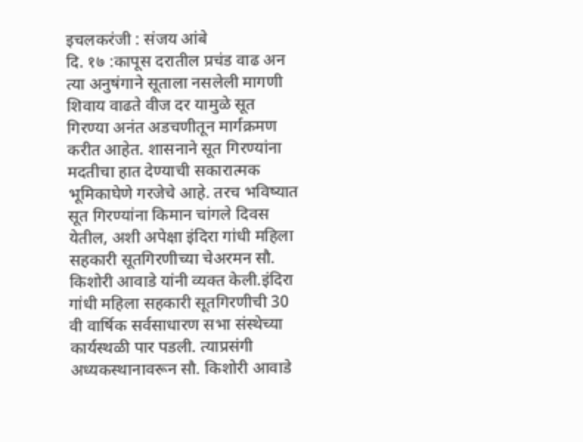इचलकरंजी : संजय आंबे
दि. १७ :कापूस दरातील प्रचंड वाढ अन त्या अनुषंगाने सूताला नसलेली मागणी शिवाय वाढते वीज दर यामुळे सूत गिरण्या अनंत अडचणीतून मार्गक्रमण करीत आहेत. शासनाने सूत गिरण्यांना मदतीचा हात देण्याची सकारात्मक भूमिकाघेणे गरजेचे आहे. तरच भविष्यात सूत गिरण्यांना किमान चांगले दिवस येतील, अशी अपेक्षा इंदिरा गांधी महिला सहकारी सूतगिरणीच्या चेअरमन सौ. किशोरी आवाडे यांनी व्यक्त केली.इंदिरा गांधी महिला सहकारी सूतगिरणीची 30 वी वार्षिक सर्वसाधारण सभा संस्थेच्या कार्यस्थळी पार पडली. त्याप्रसंगी अध्यकस्थानावरून सौ. किशोरी आवाडे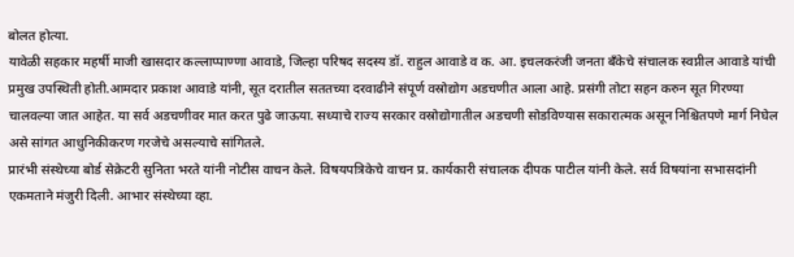बोलत होत्या.
यावेळी सहकार महर्षी माजी खासदार कल्लाप्पाण्णा आवाडे, जिल्हा परिषद सदस्य डॉ. राहुल आवाडे व क. आ. इचलकरंजी जनता बँकेचे संचालक स्वप्नील आवाडे यांची प्रमुख उपस्थिती होती.आमदार प्रकाश आवाडे यांनी, सूत दरातील सततच्या दरवाढीने संपूर्ण वस्रोद्योग अडचणीत आला आहे. प्रसंगी तोटा सहन करुन सूत गिरण्या चालवल्या जात आहेत. या सर्व अडचणीवर मात करत पुढे जाऊया. सध्याचे राज्य सरकार वस्रोद्योगातील अडचणी सोडविण्यास सकारात्मक असून निश्चितपणे मार्ग निघेल असे सांगत आधुनिकीकरण गरजेचे असल्याचे सांगितले.
प्रारंभी संस्थेच्या बोर्ड सेक्रेटरी सुनिता भरते यांनी नोटीस वाचन केले. विषयपत्रिकेचे वाचन प्र. कार्यकारी संचालक दीपक पाटील यांनी केले. सर्व विषयांना सभासदांनी एकमताने मंजुरी दिली. आभार संस्थेच्या व्हा.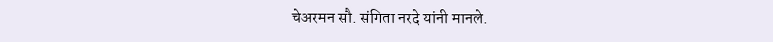चेअरमन सौ. संगिता नरदे यांनी मानले.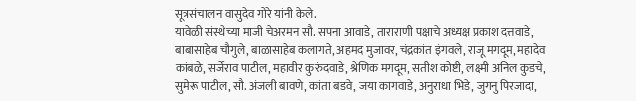सूत्रसंचालन वासुदेव गोरे यांनी केले.
यावेळी संस्थेच्या माजी चेअरमन सौ. सपना आवाडे, ताराराणी पक्षाचे अध्यक्ष प्रकाश दत्तवाडे, बाबासाहेब चौगुले, बाळासाहेब कलागते, अहमद मुजावर, चंद्रकांत इंगवले, राजू मगदूम, महादेव कांबळे, सर्जेराव पाटील, महावीर कुरुंदवाडे, श्रेणिक मगदूम, सतीश कोष्टी, लक्ष्मी अनिल कुडचे, सुमेरू पाटील, सौ. अंजली बावणे, कांता बडवे, जया कागवाडे, अनुराधा भिडे, जुगनु पिरजादा,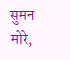सुमन मोरे,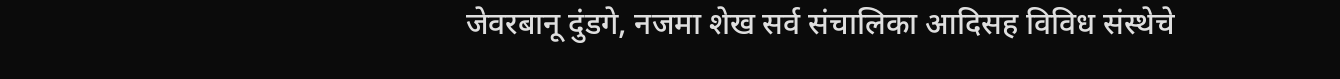जेवरबानू दुंडगे, नजमा शेख सर्व संचालिका आदिसह विविध संस्थेचे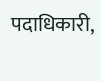पदाधिकारी,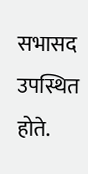सभासद उपस्थित होते.